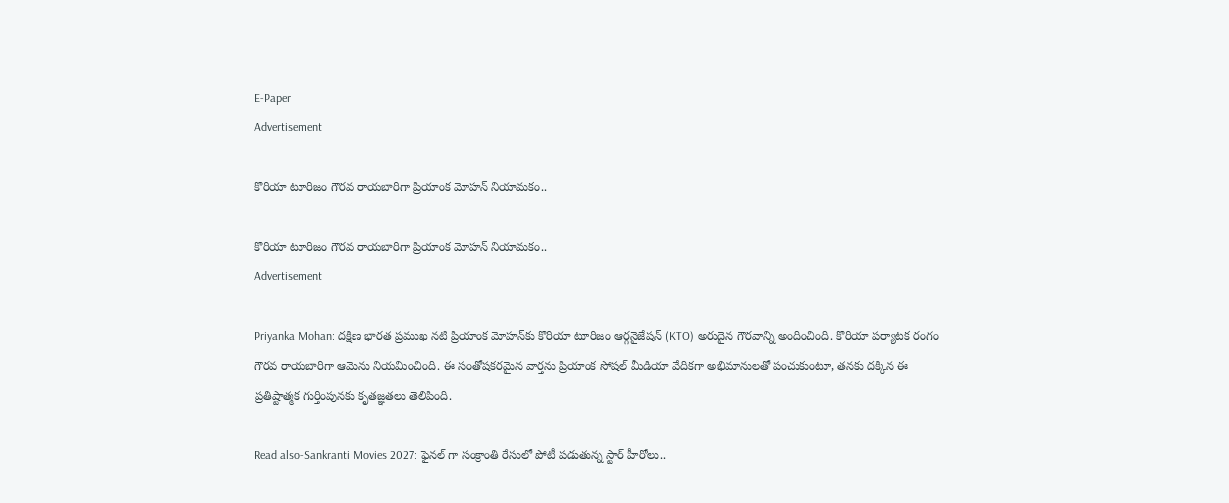E-Paper
Advertisement

కొరియా టూరిజం గౌరవ రాయబారిగా ప్రియాంక మోహన్ నియామకం..

కొరియా టూరిజం గౌరవ రాయబారిగా ప్రియాంక మోహన్ నియామకం..
Advertisement

Priyanka Mohan: దక్షిణ భారత ప్రముఖ నటి ప్రియాంక మోహన్‌కు కొరియా టూరిజం ఆర్గనైజేషన్ (KTO) అరుదైన గౌరవాన్ని అందించింది. కొరియా పర్యాటక రంగం గౌరవ రాయబారిగా ఆమెను నియమించింది. ఈ సంతోషకరమైన వార్తను ప్రియాంక సోషల్ మీడియా వేదికగా అభిమానులతో పంచుకుంటూ, తనకు దక్కిన ఈ ప్రతిష్టాత్మక గుర్తింపునకు కృతజ్ఞతలు తెలిపింది.

Read also-Sankranti Movies 2027: ఫైనల్ గా సంక్రాంతి రేసులో పోటీ పడుతున్న స్టార్ హీరోలు..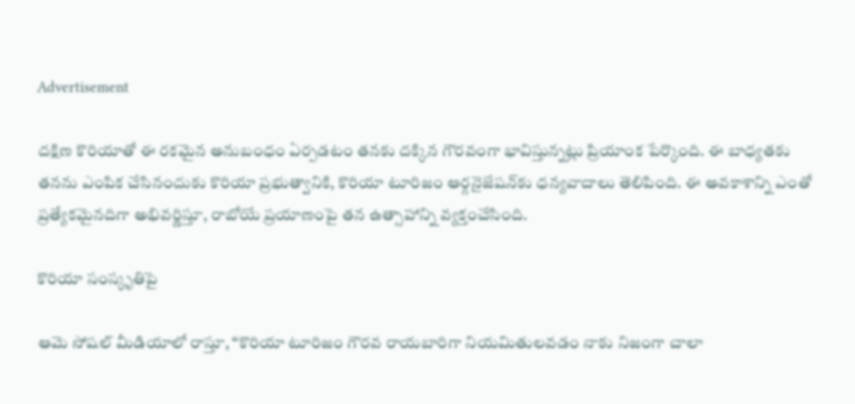Advertisement

దక్షిణ కొరియాతో ఈ రకమైన అనుబంధం ఏర్పడటం తనకు దక్కిన గౌరవంగా భావిస్తున్నట్లు ప్రియాంక పేర్కొంది. ఈ బాధ్యతకు తనను ఎంపిక చేసినందుకు కొరియా ప్రభుత్వానికి, కొరియా టూరిజం ఆర్గనైజేషన్‌కు ధన్యవాదాలు తెలిపింది. ఈ అవకాశాన్ని ఎంతో ప్రత్యేకమైనదిగా అభివర్ణిస్తూ, రాబోయే ప్రయాణంపై తన ఉత్సాహాన్ని వ్యక్తంచేసింది.

కొరియా సంస్కృతిపై

ఆమె సోషల్ మీడియాలో రాస్తూ, “కొరియా టూరిజం గౌరవ రాయబారిగా నియమితులవడం నాకు నిజంగా చాలా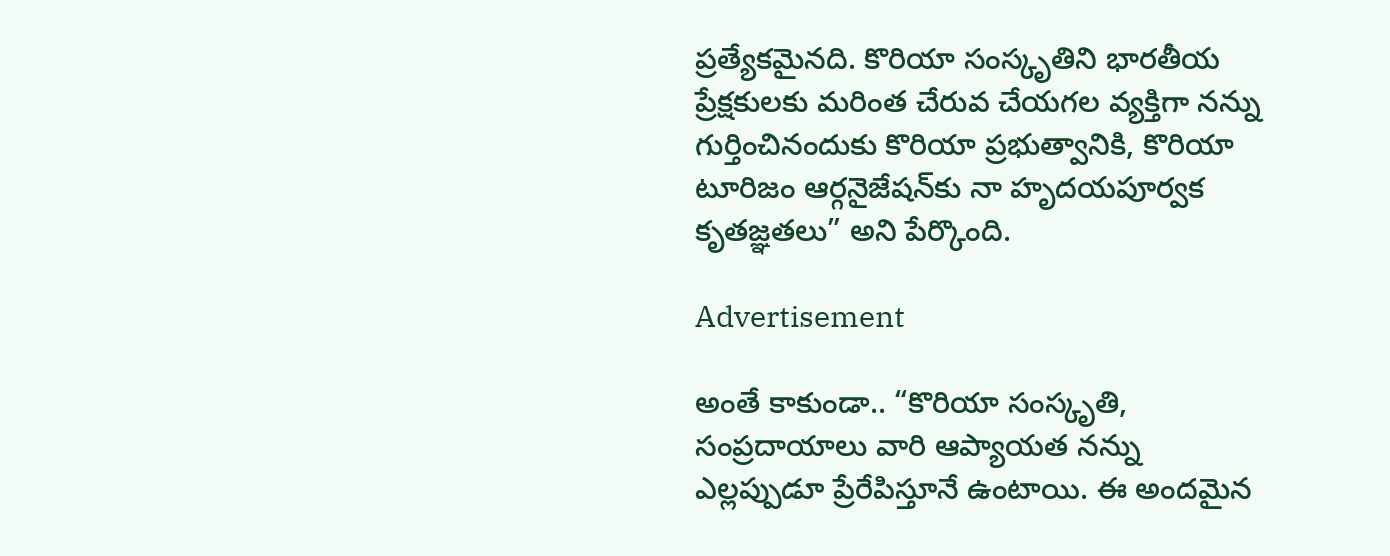ప్రత్యేకమైనది. కొరియా సంస్కృతిని భారతీయ ప్రేక్షకులకు మరింత చేరువ చేయగల వ్యక్తిగా నన్ను గుర్తించినందుకు కొరియా ప్రభుత్వానికి, కొరియా టూరిజం ఆర్గనైజేషన్‌కు నా హృదయపూర్వక కృతజ్ఞతలు” అని పేర్కొంది.

Advertisement

అంతే కాకుండా.. “కొరియా సంస్కృతి, సంప్రదాయాలు వారి ఆప్యాయత నన్ను ఎల్లప్పుడూ ప్రేరేపిస్తూనే ఉంటాయి. ఈ అందమైన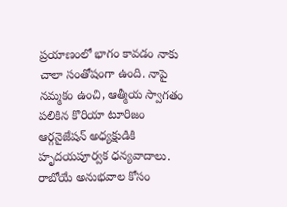ప్రయాణంలో భాగం కావడం నాకు చాలా సంతోషంగా ఉంది. నాపై నమ్మకం ఉంచి, ఆత్మీయ స్వాగతం పలికిన కొరియా టూరిజం ఆర్గనైజేషన్ అధ్యక్షుడికి హృదయపూర్వక ధన్యవాదాలు. రాబోయే అనుభవాల కోసం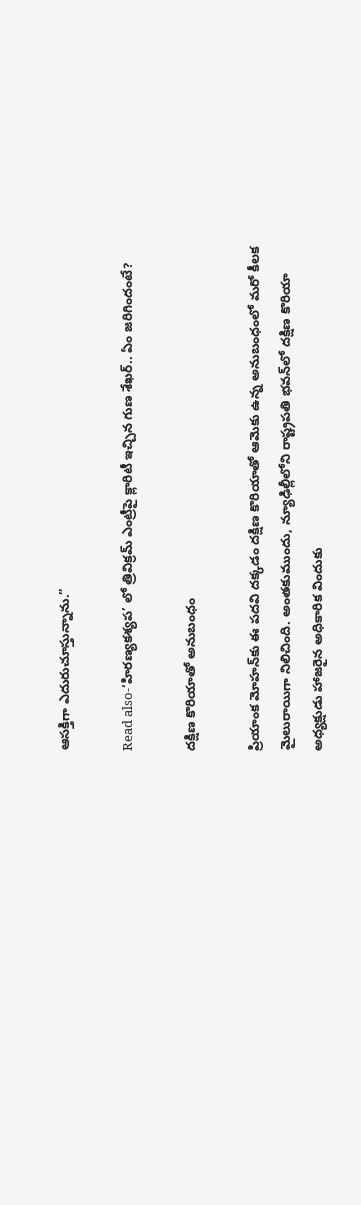ఆసక్తిగా ఎదురుచూస్తున్నాను.”

Read also-‘హిరణ్యకశ్యప’ లో త్రివిక్రమ్ ఎంట్రీపై క్లారిటీ ఇచ్చిన గుణ శేఖర్.. ఏం జరిగిందంటే?

దక్షిణ కొరియాతో అనుబంధం

ప్రియాంక మోహన్‌కు ఈ పదవి దక్కడం దక్షిణ కొరియాతో ఆమెకు ఉన్న అనుబంధంలో మరో కీలక మైలురాయిగా నిలిచింది. అంతకుముందు, న్యూఢిల్లీలోని రాష్ట్రపతి భవన్‌లో దక్షిణ కొరియా అధ్యక్షుడు హాజరైన అధికారిక విందుకు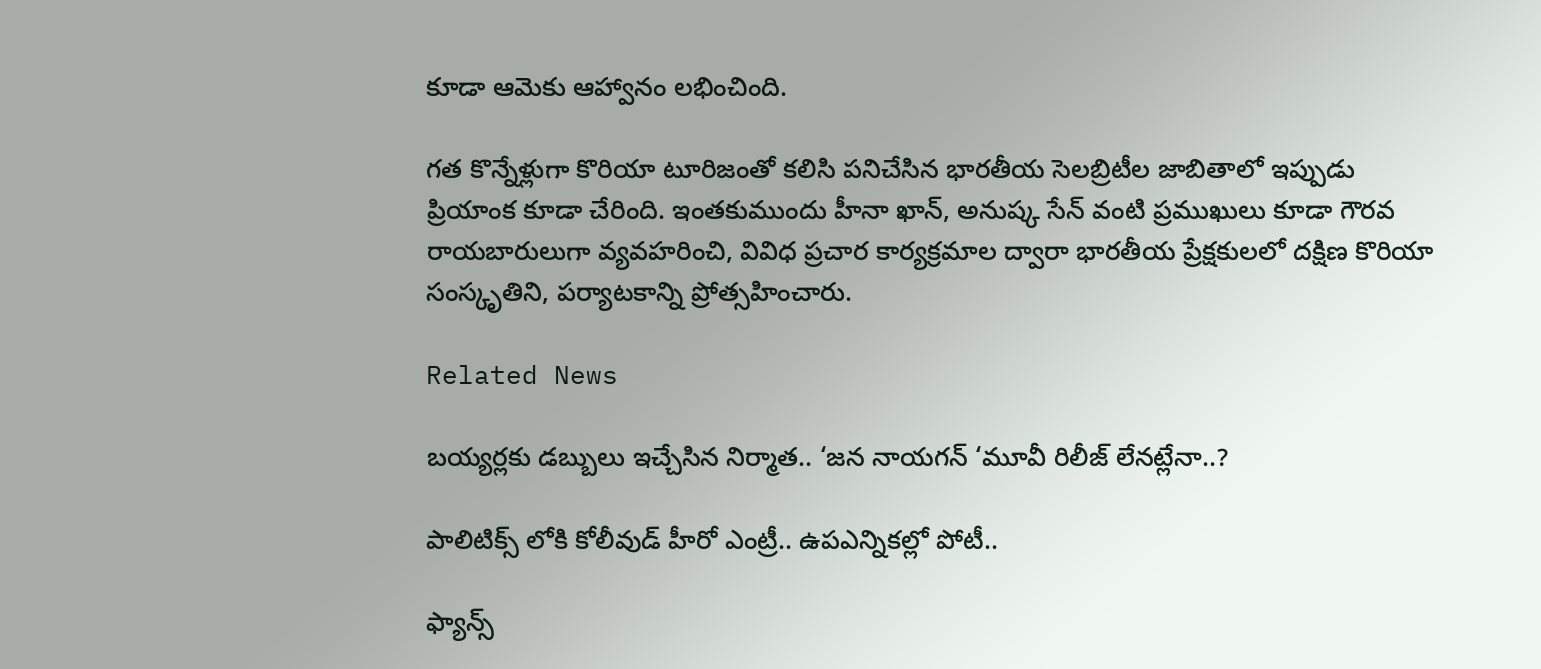కూడా ఆమెకు ఆహ్వానం లభించింది.

గత కొన్నేళ్లుగా కొరియా టూరిజంతో కలిసి పనిచేసిన భారతీయ సెలబ్రిటీల జాబితాలో ఇప్పుడు ప్రియాంక కూడా చేరింది. ఇంతకుముందు హీనా ఖాన్, అనుష్క సేన్ వంటి ప్రముఖులు కూడా గౌరవ రాయబారులుగా వ్యవహరించి, వివిధ ప్రచార కార్యక్రమాల ద్వారా భారతీయ ప్రేక్షకులలో దక్షిణ కొరియా సంస్కృతిని, పర్యాటకాన్ని ప్రోత్సహించారు.

Related News

బయ్యర్లకు డబ్బులు ఇచ్చేసిన నిర్మాత.. ‘జన నాయగన్ ‘మూవీ రిలీజ్ లేనట్లేనా..?

పాలిటిక్స్ లోకి కోలీవుడ్ హీరో ఎంట్రీ.. ఉపఎన్నికల్లో పోటీ..

ఫ్యాన్స్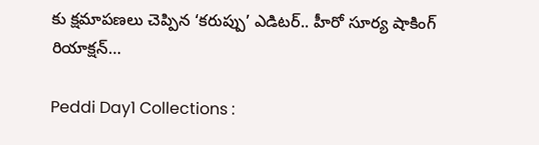కు క్షమాపణలు చెప్పిన ‘కరుప్పు’ ఎడిటర్.. హీరో సూర్య షాకింగ్ రియాక్షన్…

Peddi Day1 Collections :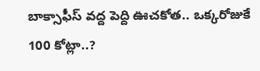బాక్సాఫీస్ వద్ద పెద్ది ఊచకోత.. ఒక్కరోజుకే 100 కోట్లా..?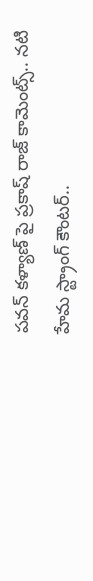పవన్‌ కళ్యాణ్ పై ప్రకాష్ రాజ్ కామెంట్స్.. నటి హేమ స్ట్రాంగ్ కౌంటర్..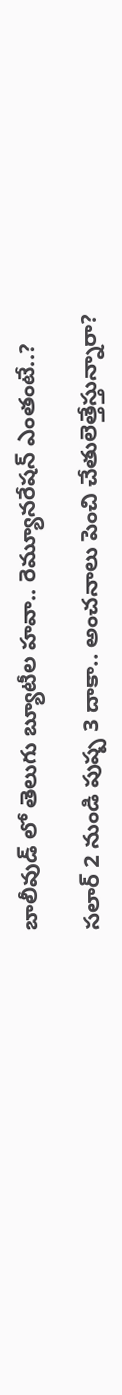బాలీవుడ్ లో తెలుగు బ్యూటీల హవా.. రెమ్యూనరేషన్ ఎంతంటే..?

సలార్ 2 నుండి పుష్ప 3 దాకా.. అంచనాలు పెంచి చేతులెత్తేస్తున్నారా?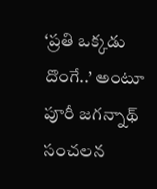‘ప్రతి ఒక్కడు దొంగే..’ అంటూ పూరీ జగన్నాథ్ సంచలన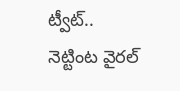ట్వీట్.. నెట్టింట వైరల్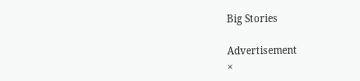Big Stories

Advertisement
×